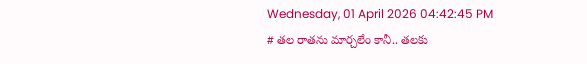Wednesday, 01 April 2026 04:42:45 PM
# తల రాతను మార్చలేం కానీ.. తలకు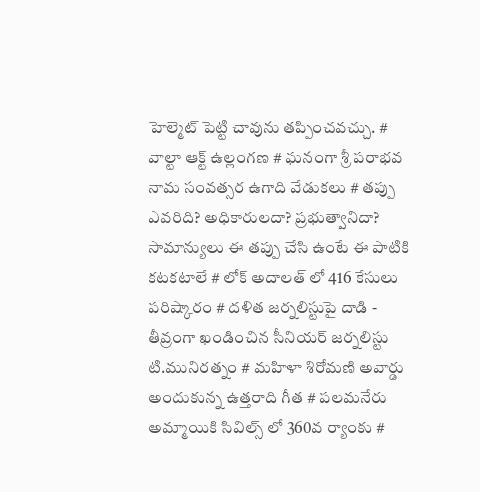హెల్మెట్ పెట్టి చావును తప్పించవచ్చు. # వాల్టా ఆక్ట్ ఉల్లంగణ # ఘనంగా శ్రీ పరాభవ నామ సంవత్సర ఉగాది వేడుకలు # తప్పు ఎవరిది? అధికారులదా? ప్రభుత్వానిదా? సామాన్యులు ఈ తప్పు చేసి ఉంటే ఈ పాటికి కటకటాలే # లోక్ అదాలత్ లో 416 కేసులు పరిష్కారం # దళిత జర్నలిస్టుపై దాడి - తీవ్రంగా ఖండించిన సీనియర్ జర్నలిస్టు టి.మునిరత్నం # మహిళా శిరోమణి అవార్డు అందుకున్న ఉత్తరాది గీత # పలమనేరు అమ్మాయికి సివిల్స్ లో 360వ ర్యాంకు #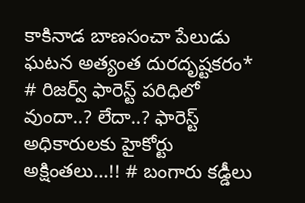కాకినాడ బాణసంచా పేలుడు ఘటన అత్యంత దురదృష్టకరం* # రిజర్వ్ ఫారెస్ట్ పరిధిలో వుందా..? లేదా..? ఫారెస్ట్ అధికారులకు హైకోర్టు అక్షింతలు...!! # బంగారు కడ్డీలు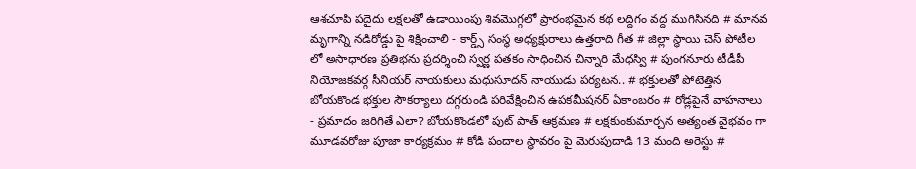ఆశచూపి పదైదు లక్షలతో ఉడాయింపు శివమొగ్గలో ప్రారంభమైన కథ లద్దిగం వద్ద ముగిసినది # మానవ మృగాన్ని నడిరోడ్డు పై శిక్షించాలి - కార్డ్స్ సంస్థ అధ్యక్షురాలు ఉత్తరాది గీత # జిల్లా స్థాయి చెస్ పోటీల లో అసాధారణ ప్రతిభను ప్రదర్శించి స్వర్ణ పతకం సాధించిన చిన్నారి మేధస్వి # పుంగనూరు టీడీపీ నియోజకవర్గ సీనియర్ నాయకులు మధుసూదన్ నాయుడు పర్యటన.. # భక్తులతో పోటెత్తిన బోయకొండ భక్తుల సౌకర్యాలు దగ్గరుండి పరివేక్షించిన ఉపకమీషనర్ ఏకాంబరం # రోడ్లపైనే వాహనాలు - ప్రమాదం జరిగితే ఎలా? బోయకొండలో పుట్ పాత్ ఆక్రమణ # లక్షకుంకుమార్చన అత్యంత వైభవం గా మూడవరోజు పూజా కార్యక్రమం # కోడి పందాల స్థావరం పై మెరుపుదాడి 13 మంది అరెస్టు #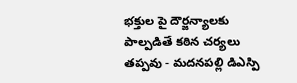భక్తుల పై దౌర్జన్యాలకు పాల్పడితే కఠిన చర్యలు తప్పవు - మదనపల్లి డిఎస్పి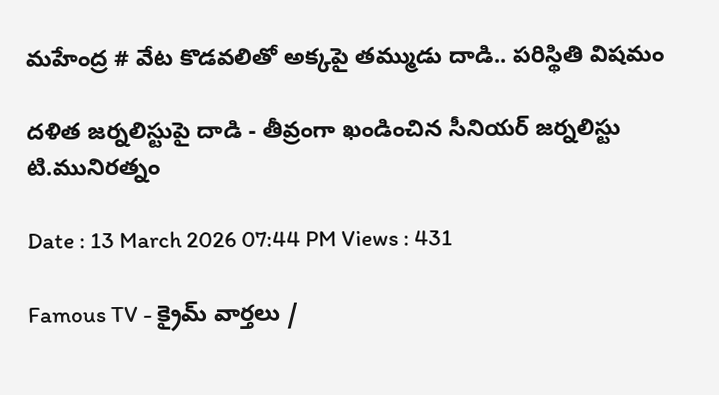మహేంద్ర # వేట కొడవలితో అక్కపై తమ్ముడు దాడి.. పరిస్థితి విషమం

దళిత జర్నలిస్టుపై దాడి - తీవ్రంగా ఖండించిన సీనియర్ జర్నలిస్టు టి.మునిరత్నం

Date : 13 March 2026 07:44 PM Views : 431

Famous TV - క్రైమ్ వార్తలు /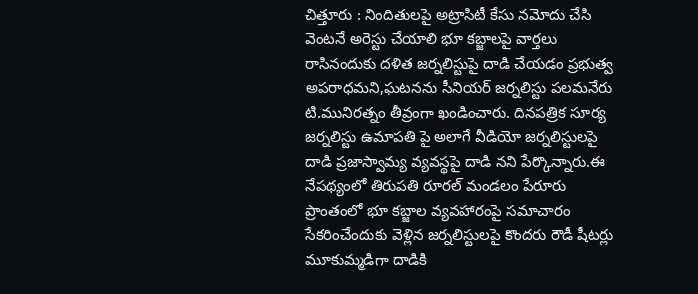చిత్తూరు : నిందితులపై అట్రాసిటీ కేసు నమోదు చేసి వెంటనే అరెస్టు చేయాలి భూ కబ్జాలపై వార్తలు రాసినందుకు దళిత జర్నలిస్టుపై దాడి చేయడం ప్రభుత్వ అపరాధమని,ఘటనను సీనియర్ జర్నలిస్టు పలమనేరు టి.మునిరత్నం తీవ్రంగా ఖండించారు. దినపత్రిక సూర్య జర్నలిస్టు ఉమాపతి పై అలాగే వీడియో జర్నలిస్టులపై దాడి ప్రజాస్వామ్య వ్యవస్థపై దాడి నని పేర్కొన్నారు.ఈ నేపథ్యంలో తిరుపతి రూరల్ మండలం పేరూరు ప్రాంతంలో భూ కబ్జాల వ్యవహారంపై సమాచారం సేకరించేందుకు వెళ్లిన జర్నలిస్టులపై కొందరు రౌడీ షీటర్లు మూకుమ్మడిగా దాడికి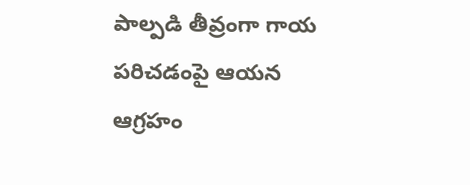పాల్పడి తీవ్రంగా గాయ పరిచడంపై ఆయన ఆగ్రహం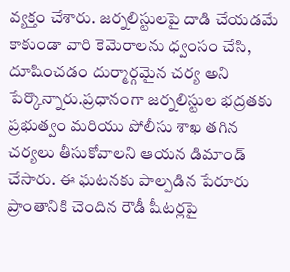వ్యక్తం చేశారు. జర్నలిస్టులపై దాడి చేయడమే కాకుండా వారి కెమెరాలను ధ్వంసం చేసి, దూషించడం దుర్మార్గమైన చర్య అని పేర్కొన్నారు.ప్రధానంగా జర్నలిస్టుల భద్రతకు ప్రభుత్వం మరియు పోలీసు శాఖ తగిన చర్యలు తీసుకోవాలని ఆయన డిమాండ్ చేసారు. ఈ ఘటనకు పాల్పడిన పేరూరు ప్రాంతానికి చెందిన రౌడీ షీటర్లపై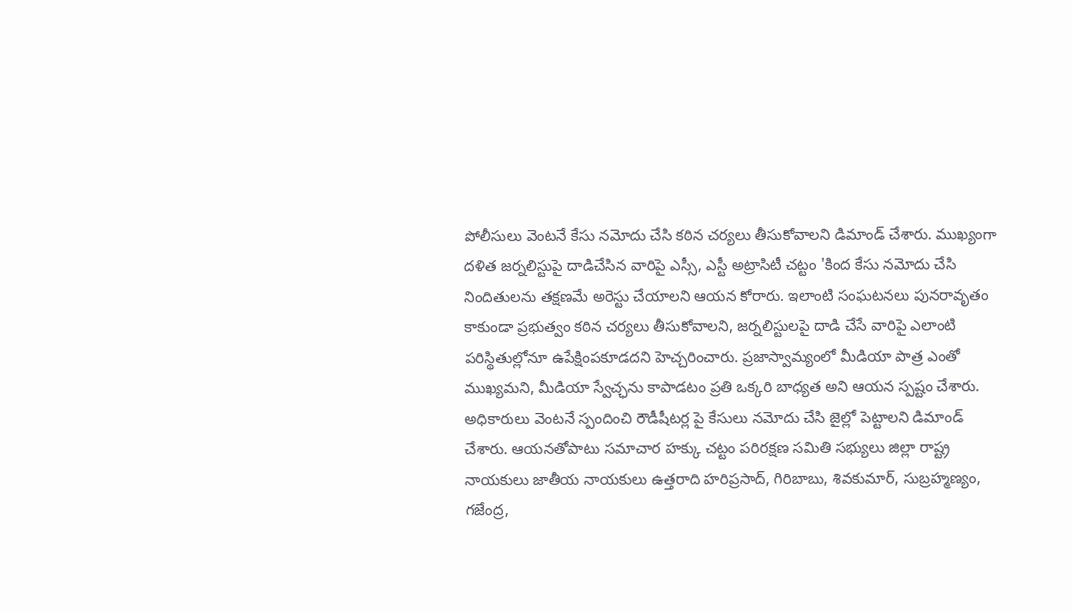పోలీసులు వెంటనే కేసు నమోదు చేసి కఠిన చర్యలు తీసుకోవాలని డిమాండ్ చేశారు. ముఖ్యంగా దళిత జర్నలిస్టుపై దాడిచేసిన వారిపై ఎస్సీ, ఎస్టీ అట్రాసిటీ చట్టం 'కింద కేసు నమోదు చేసి నిందితులను తక్షణమే అరెస్టు చేయాలని ఆయన కోరారు. ఇలాంటి సంఘటనలు పునరావృతం కాకుండా ప్రభుత్వం కఠిన చర్యలు తీసుకోవాలని, జర్నలిస్టులపై దాడి చేసే వారిపై ఎలాంటి పరిస్థితుల్లోనూ ఉపేక్షింపకూడదని హెచ్చరించారు. ప్రజాస్వామ్యంలో మీడియా పాత్ర ఎంతో ముఖ్యమని, మీడియా స్వేచ్ఛను కాపాడటం ప్రతి ఒక్కరి బాధ్యత అని ఆయన స్పష్టం చేశారు. అధికారులు వెంటనే స్పందించి రౌడీషీటర్ల పై కేసులు నమోదు చేసి జైల్లో పెట్టాలని డిమాండ్ చేశారు. ఆయనతోపాటు సమాచార హక్కు చట్టం పరిరక్షణ సమితి సభ్యులు జిల్లా రాష్ట్ర నాయకులు జాతీయ నాయకులు ఉత్తరాది హరిప్రసాద్, గిరిబాబు, శివకుమార్, సుబ్రహ్మణ్యం, గజేంద్ర,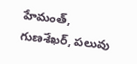హేమంత్, గుణశేఖర్, పలువు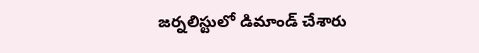జర్నలిస్టులో డిమాండ్ చేశారు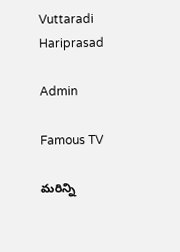Vuttaradi Hariprasad

Admin

Famous TV

మరిన్ని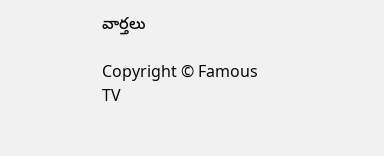వార్తలు

Copyright © Famous TV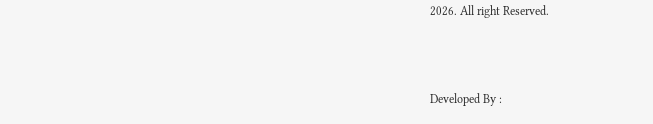2026. All right Reserved.



Developed By :